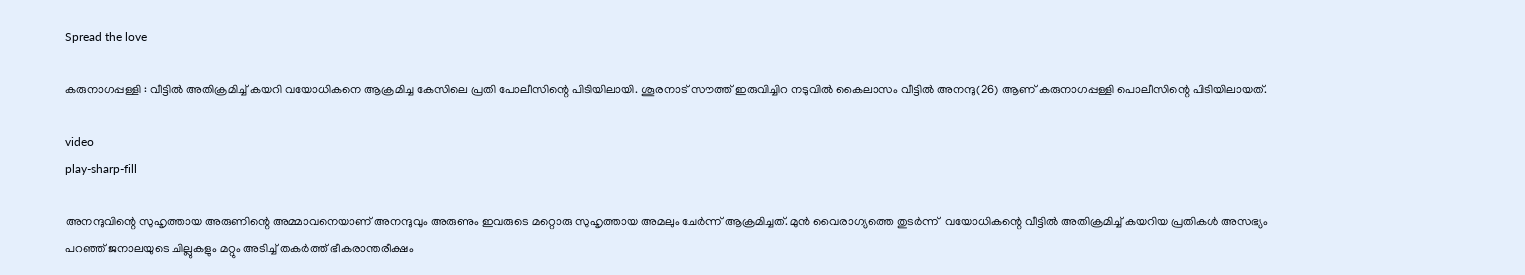Spread the love

കരുനാഗപ്പള്ളി : വീട്ടില്‍ അതിക്രമിച്ച്‌ കയറി വയോധികനെ ആക്രമിച്ച കേസിലെ പ്രതി പോലീസിന്റെ പിടിയിലായി. ശൂരനാട് സൗത്ത് ഇരുവിച്ചിറ നടുവില്‍ കൈലാസം വീട്ടില്‍ അനന്ദു(26) ആണ് കരുനാഗപ്പള്ളി പൊലീസിന്റെ പിടിയിലായത്.

video
play-sharp-fill

അനന്ദുവിന്റെ സുഹൃത്തായ അരുണിന്റെ അമ്മാവനെയാണ് അനന്ദുവും അരുണും ഇവരുടെ മറ്റൊരു സുഹൃത്തായ അമലും ചേർന്ന് ആക്രമിച്ചത്. മുൻ വൈരാഗ്യത്തെ തുടർന്ന്  വയോധികന്റെ വീട്ടില്‍ അതിക്രമിച്ച്‌ കയറിയ പ്രതികള്‍ അസഭ്യം പറഞ്ഞ് ജനാലയുടെ ചില്ലുകളും മറ്റും അടിച്ച്‌ തകർത്ത് ഭീകരാന്തരീക്ഷം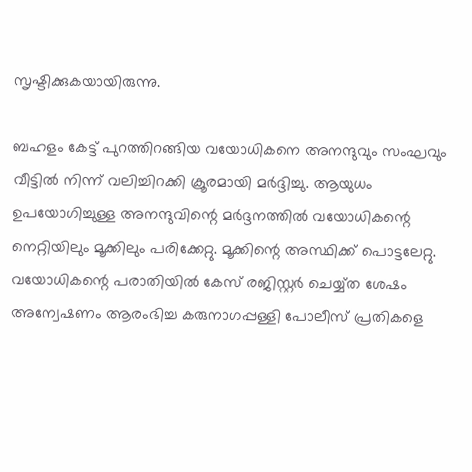സൃഷ്ടിക്കുകയായിരുന്നു.

ബഹളം കേട്ട് പുറത്തിറങ്ങിയ വയോധികനെ അനന്ദുവും സംഘവും വീട്ടില്‍ നിന്ന് വലിച്ചിറക്കി ക്രൂരമായി മർദ്ദിച്ചു. ആയുധം ഉപയോഗിച്ചുള്ള അനന്ദുവിന്റെ മർദ്ദനത്തില്‍ വയോധികന്റെ നെറ്റിയിലും മൂക്കിലും പരിക്കേറ്റു. മൂക്കിന്റെ അസ്ഥിക്ക് പൊട്ടലേറ്റു. വയോധികന്റെ പരാതിയില്‍ കേസ് രജിസ്റ്റർ ചെയ്യ്ത ശേഷം അന്വേഷണം ആരംഭിച്ച കരുനാഗപ്പള്ളി പോലീസ് പ്രതികളെ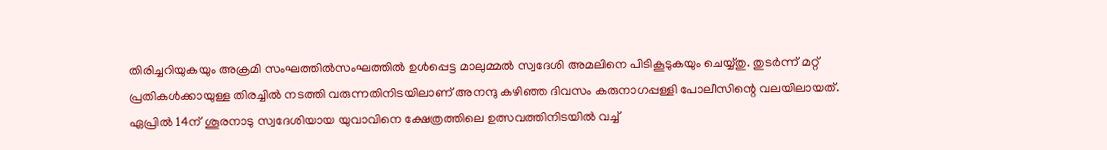തിരിച്ചറിയുകയും അക്രമി സംഘത്തില്‍സംഘത്തില്‍ ഉള്‍പ്പെട്ട മാലുമ്മല്‍ സ്വദേശി അമലിനെ പിടികൂടുകയും ചെയ്യ്തു. തുടർന്ന് മറ്റ് പ്രതികള്‍ക്കായുള്ള തിരച്ചില്‍ നടത്തി വരുന്നതിനിടയിലാണ് അനന്ദു കഴിഞ്ഞ ദിവസം കരുനാഗപ്പള്ളി പോലീസിന്റെ വലയിലായത്. ഏപ്രില്‍ 14ന് ശൂരനാടു സ്വദേശിയായ യുവാവിനെ ക്ഷേത്രത്തിലെ ഉത്സവത്തിനിടയില്‍ വച്ച്‌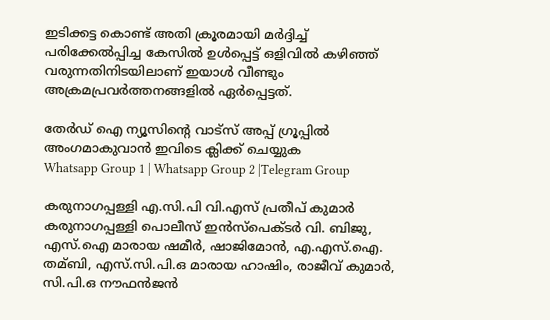ഇടിക്കട്ട കൊണ്ട് അതി ക്രൂരമായി മർദ്ദിച്ച്‌ പരിക്കേല്‍പ്പിച്ച കേസില്‍ ഉള്‍പ്പെട്ട് ഒളിവില്‍ കഴിഞ്ഞ് വരുന്നതിനിടയിലാണ് ഇയാള്‍ വീണ്ടും അക്രമപ്രവർത്തനങ്ങളില്‍ ഏർപ്പെട്ടത്.

തേർഡ് ഐ ന്യൂസിന്റെ വാട്സ് അപ്പ് ഗ്രൂപ്പിൽ അംഗമാകുവാൻ ഇവിടെ ക്ലിക്ക് ചെയ്യുക
Whatsapp Group 1 | Whatsapp Group 2 |Telegram Group

കരുനാഗപ്പള്ളി എ.സി.പി വി.എസ് പ്രതീപ് കുമാര്‍ കരുനാഗപ്പള്ളി പൊലീസ് ഇൻസ്‌പെക്ടർ വി. ബിജു, എസ്.ഐ മാരായ ഷമീർ, ഷാജിമോൻ, എ.എസ്.ഐ. തമ്ബി, എസ്.സി.പി.ഒ മാരായ ഹാഷിം, രാജീവ് കുമാർ, സി.പി.ഒ നൗഫൻജൻ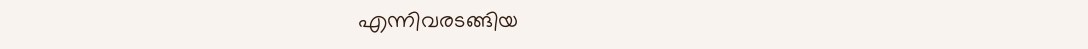എന്നിവരടങ്ങിയ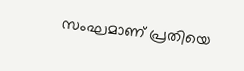സംഘമാണ് പ്രതിയെ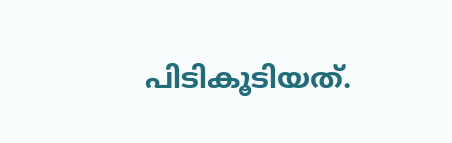പിടികൂടിയത്.